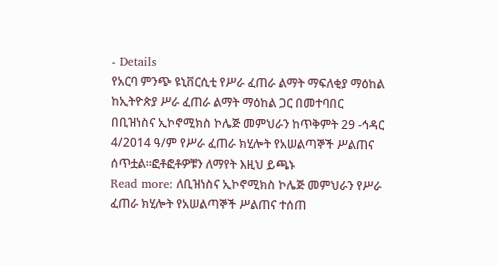- Details
የአርባ ምንጭ ዩኒቨርሲቲ የሥራ ፈጠራ ልማት ማፍለቂያ ማዕከል ከኢትዮጵያ ሥራ ፈጠራ ልማት ማዕከል ጋር በመተባበር በቢዝነስና ኢኮኖሚክስ ኮሌጅ መምህራን ከጥቅምት 29 -ኅዳር 4/2014 ዓ/ም የሥራ ፈጠራ ክሂሎት የአሠልጣኞች ሥልጠና ሰጥቷል፡፡ፎቶፎቶዎቹን ለማየት እዚህ ይጫኑ
Read more: ለቢዝነስና ኢኮኖሚክስ ኮሌጅ መምህራን የሥራ ፈጠራ ክሂሎት የአሠልጣኞች ሥልጠና ተሰጠ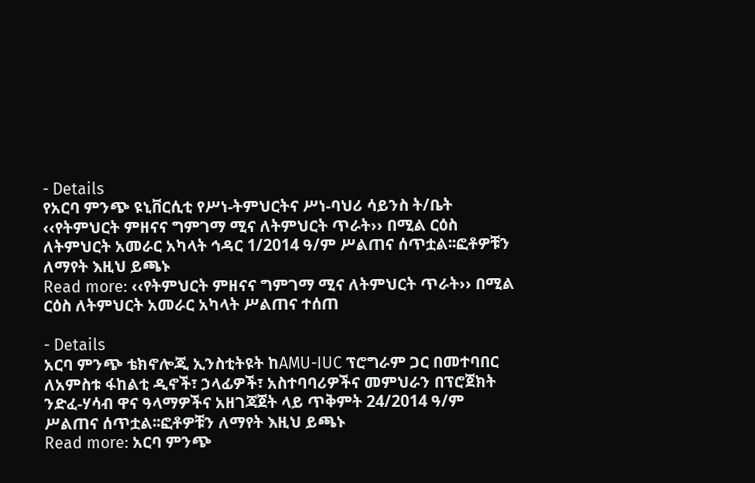- Details
የአርባ ምንጭ ዩኒቨርሲቲ የሥነ-ትምህርትና ሥነ-ባህሪ ሳይንስ ት/ቤት ‹‹የትምህርት ምዘናና ግምገማ ሚና ለትምህርት ጥራት›› በሚል ርዕስ ለትምህርት አመራር አካላት ኅዳር 1/2014 ዓ/ም ሥልጠና ሰጥቷል፡፡ፎቶዎቹን ለማየት እዚህ ይጫኑ
Read more: ‹‹የትምህርት ምዘናና ግምገማ ሚና ለትምህርት ጥራት›› በሚል ርዕስ ለትምህርት አመራር አካላት ሥልጠና ተሰጠ

- Details
አርባ ምንጭ ቴክኖሎጂ ኢንስቲትዩት ከAMU-IUC ፕሮግራም ጋር በመተባበር ለአምስቱ ፋከልቲ ዲኖች፣ ኃላፊዎች፣ አስተባባሪዎችና መምህራን በፕሮጀክት ንድፈ-ሃሳብ ዋና ዓላማዎችና አዘገጃጀት ላይ ጥቅምት 24/2014 ዓ/ም ሥልጠና ሰጥቷል፡፡ፎቶዎቹን ለማየት እዚህ ይጫኑ
Read more: አርባ ምንጭ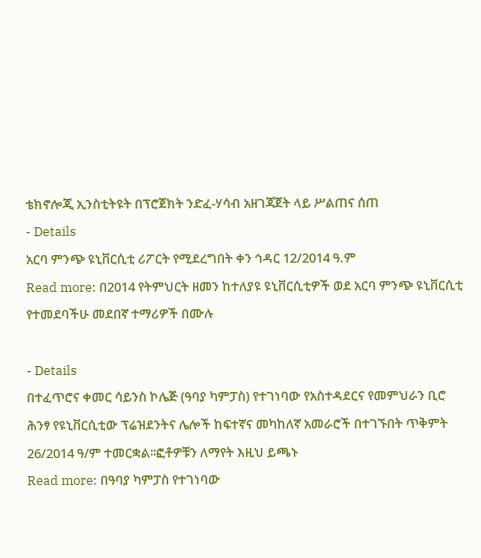ቴክኖሎጂ ኢንስቲትዩት በፕሮጀክት ንድፈ-ሃሳብ አዘገጃጀት ላይ ሥልጠና ሰጠ
- Details
አርባ ምንጭ ዩኒቨርሲቲ ሪፖርት የሚደረግበት ቀን ኅዳር 12/2014 ዓ.ም
Read more: በ2014 የትምህርት ዘመን ከተለያዩ ዩኒቨርሲቲዎች ወደ አርባ ምንጭ ዩኒቨርሲቲ የተመደባችሁ መደበኛ ተማሪዎች በሙሉ

- Details
በተፈጥሮና ቀመር ሳይንስ ኮሌጅ (ዓባያ ካምፓስ) የተገነባው የአስተዳደርና የመምህራን ቢሮ ሕንፃ የዩኒቨርሲቲው ፕሬዝደንትና ሌሎች ከፍተኛና መካከለኛ አመራሮች በተገኙበት ጥቅምት 26/2014 ዓ/ም ተመርቋል፡፡ፎቶዎቹን ለማየት እዚህ ይጫኑ
Read more: በዓባያ ካምፓስ የተገነባው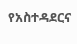የአስተዳደርና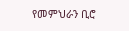የመምህራን ቢሮ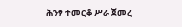ሕንፃ ተመርቆ ሥራ ጀመረ